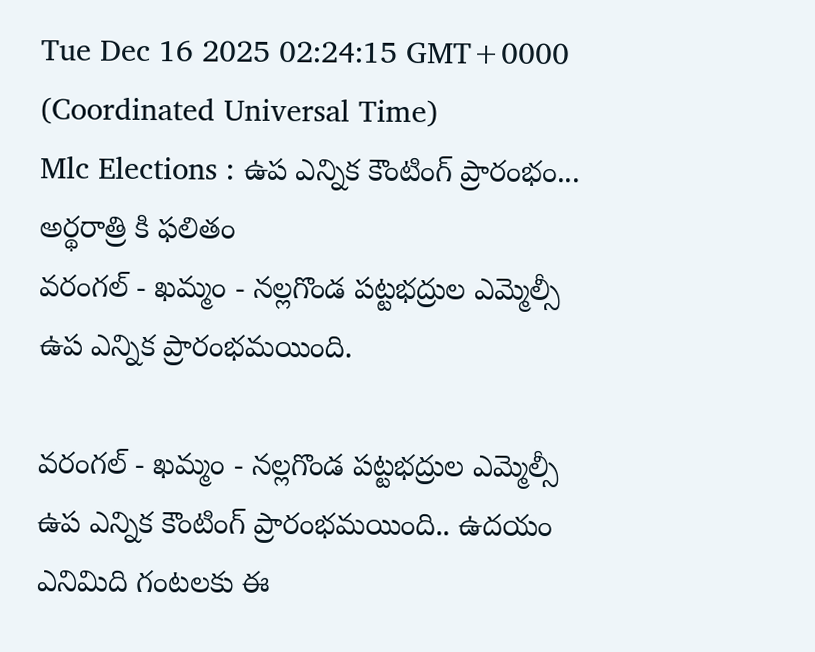Tue Dec 16 2025 02:24:15 GMT+0000 (Coordinated Universal Time)
Mlc Elections : ఉప ఎన్నిక కౌంటింగ్ ప్రారంభం... అర్థరాత్రి కి ఫలితం
వరంగల్ - ఖమ్మం - నల్లగొండ పట్టభద్రుల ఎమ్మెల్సీ ఉప ఎన్నిక ప్రారంభమయింది.

వరంగల్ - ఖమ్మం - నల్లగొండ పట్టభద్రుల ఎమ్మెల్సీ ఉప ఎన్నిక కౌంటింగ్ ప్రారంభమయింది.. ఉదయం ఎనిమిది గంటలకు ఈ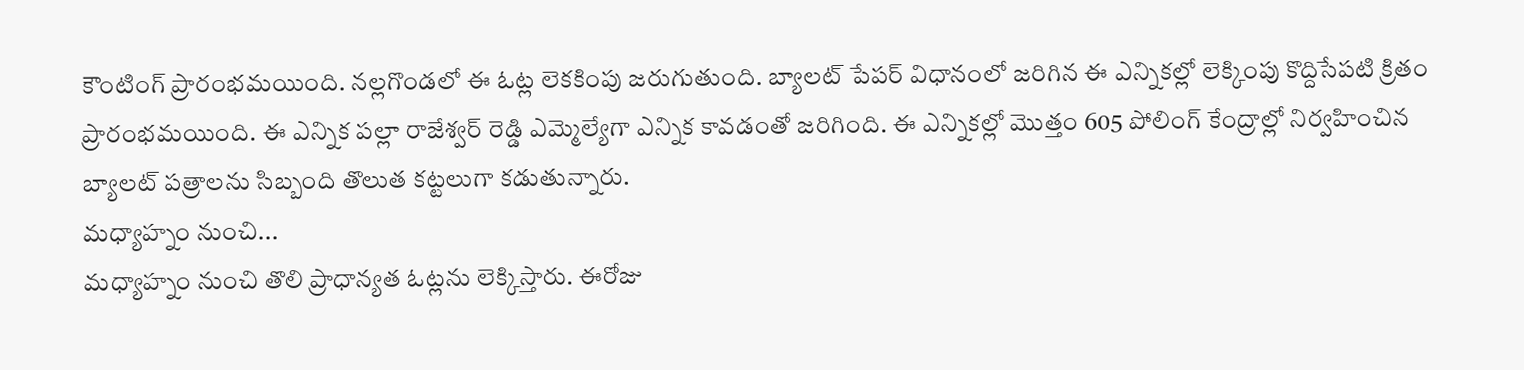కౌంటింగ్ ప్రారంభమయింది. నల్లగొండలో ఈ ఓట్ల లెకకింపు జరుగుతుంది. బ్యాలట్ పేపర్ విధానంలో జరిగిన ఈ ఎన్నికల్లో లెక్కింపు కొద్దిసేపటి క్రితం ప్రారంభమయింది. ఈ ఎన్నిక పల్లా రాజేశ్వర్ రెడ్డి ఎమ్మెల్యేగా ఎన్నిక కావడంతో జరిగింది. ఈ ఎన్నికల్లో మొత్తం 605 పోలింగ్ కేంద్రాల్లో నిర్వహించిన బ్యాలట్ పత్రాలను సిబ్బంది తొలుత కట్టలుగా కడుతున్నారు.
మధ్యాహ్నం నుంచి...
మధ్యాహ్నం నుంచి తొలి ప్రాధాన్యత ఓట్లను లెక్కిస్తారు. ఈరోజు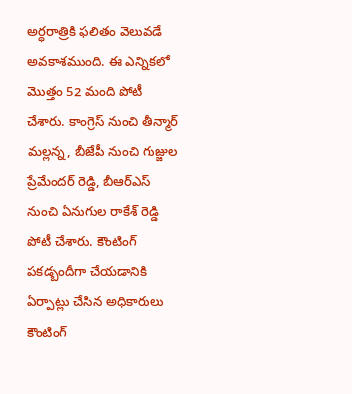అర్ధరాత్రికి ఫలితం వెలువడే అవకాశముంది. ఈ ఎన్నికలో మొత్తం 52 మంది పోటీ చేశారు. కాంగ్రెస్ నుంచి తీన్మార్ మల్లన్న, బీజేపీ నుంచి గుజ్జుల ప్రేమేందర్ రెడ్డి, బీఆర్ఎస్ నుంచి ఏనుగుల రాకేశ్ రెడ్డి పోటీ చేశారు. కౌంటింగ్ పకడ్బందీగా చేయడానికి ఏర్పాట్లు చేసిన అధికారులు కౌంటింగ్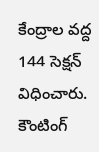కేంద్రాల వద్ద 144 సెక్షన్ విధించారు. కౌంటింగ్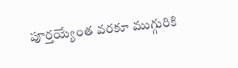పూర్తయ్యేంత వరకూ ముగ్గురికి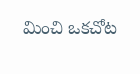మించి ఒకచోట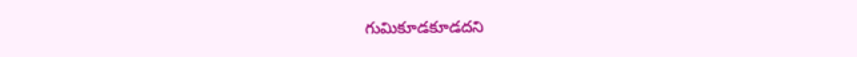గుమికూడకూడదని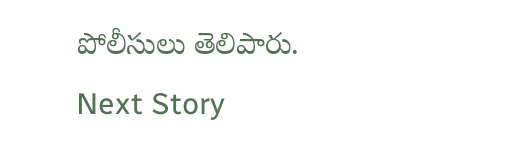పోలీసులు తెలిపారు.
Next Story